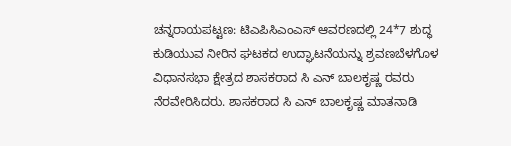ಚನ್ನರಾಯಪಟ್ಟಣ: ಟಿಎಪಿಸಿಎಂಎಸ್ ಆವರಣದಲ್ಲಿ 24*7 ಶುದ್ಧ ಕುಡಿಯುವ ನೀರಿನ ಘಟಕದ ಉದ್ಘಾಟನೆಯನ್ನು ಶ್ರವಣಬೆಳಗೊಳ ವಿಧಾನಸಭಾ ಕ್ಷೇತ್ರದ ಶಾಸಕರಾದ ಸಿ ಎನ್ ಬಾಲಕೃಷ್ಣ ರವರು ನೆರವೇರಿಸಿದರು. ಶಾಸಕರಾದ ಸಿ ಎನ್ ಬಾಲಕೃಷ್ಣ ಮಾತನಾಡಿ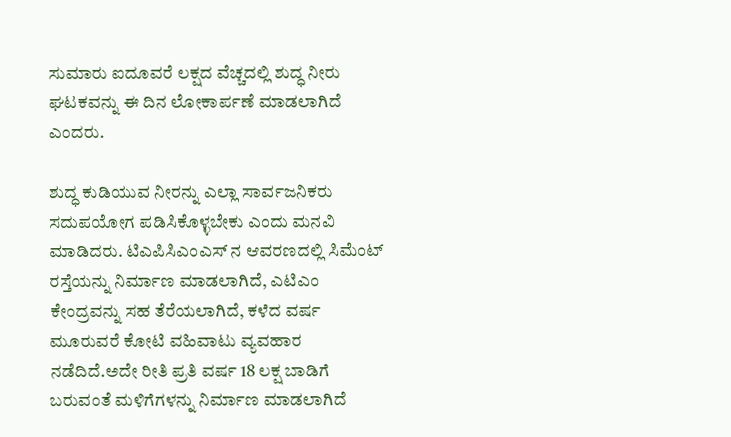ಸುಮಾರು ಐದೂವರೆ ಲಕ್ಷದ ವೆಚ್ಚದಲ್ಲಿ ಶುದ್ಧ ನೀರು ಘಟಕವನ್ನು ಈ ದಿನ ಲೋಕಾರ್ಪಣೆ ಮಾಡಲಾಗಿದೆ ಎಂದರು.

ಶುದ್ಧ ಕುಡಿಯುವ ನೀರನ್ನು ಎಲ್ಲಾ ಸಾರ್ವಜನಿಕರು ಸದುಪಯೋಗ ಪಡಿಸಿಕೊಳ್ಳಬೇಕು ಎಂದು ಮನವಿ ಮಾಡಿದರು. ಟಿಎಪಿಸಿಎಂಎಸ್ ನ ಆವರಣದಲ್ಲಿ ಸಿಮೆಂಟ್ ರಸ್ತೆಯನ್ನು ನಿರ್ಮಾಣ ಮಾಡಲಾಗಿದೆ, ಎಟಿಎಂ ಕೇಂದ್ರವನ್ನು ಸಹ ತೆರೆಯಲಾಗಿದೆ, ಕಳೆದ ವರ್ಷ ಮೂರುವರೆ ಕೋಟಿ ವಹಿವಾಟು ವ್ಯವಹಾರ ನಡೆದಿದೆ.ಅದೇ ರೀತಿ ಪ್ರತಿ ವರ್ಷ 18 ಲಕ್ಷ ಬಾಡಿಗೆ ಬರುವಂತೆ ಮಳಿಗೆಗಳನ್ನು ನಿರ್ಮಾಣ ಮಾಡಲಾಗಿದೆ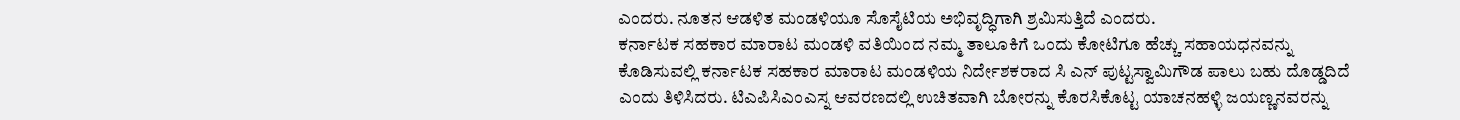ಎಂದರು. ನೂತನ ಆಡಳಿತ ಮಂಡಳಿಯೂ ಸೊಸೈಟಿಯ ಅಭಿವೃದ್ಧಿಗಾಗಿ ಶ್ರಮಿಸುತ್ತಿದೆ ಎಂದರು.
ಕರ್ನಾಟಕ ಸಹಕಾರ ಮಾರಾಟ ಮಂಡಳಿ ವತಿಯಿಂದ ನಮ್ಮ ತಾಲೂಕಿಗೆ ಒಂದು ಕೋಟಿಗೂ ಹೆಚ್ಚು ಸಹಾಯಧನವನ್ನು ಕೊಡಿಸುವಲ್ಲಿ ಕರ್ನಾಟಕ ಸಹಕಾರ ಮಾರಾಟ ಮಂಡಳಿಯ ನಿರ್ದೇಶಕರಾದ ಸಿ ಎನ್ ಪುಟ್ಟಸ್ವಾಮಿಗೌಡ ಪಾಲು ಬಹು ದೊಡ್ಡದಿದೆ ಎಂದು ತಿಳಿಸಿದರು. ಟಿಎಪಿಸಿಎಂಎಸ್ನ ಆವರಣದಲ್ಲಿ ಉಚಿತವಾಗಿ ಬೋರನ್ನು ಕೊರಸಿಕೊಟ್ಟ ಯಾಚನಹಳ್ಳಿ ಜಯಣ್ಣನವರನ್ನು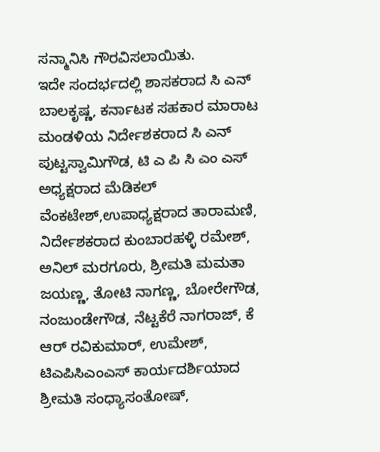ಸನ್ಮಾನಿಸಿ ಗೌರವಿಸಲಾಯಿತು.
ಇದೇ ಸಂದರ್ಭದಲ್ಲಿ ಶಾಸಕರಾದ ಸಿ ಎನ್ ಬಾಲಕೃಷ್ಣ, ಕರ್ನಾಟಕ ಸಹಕಾರ ಮಾರಾಟ ಮಂಡಳಿಯ ನಿರ್ದೇಶಕರಾದ ಸಿ ಎನ್ ಪುಟ್ಟಸ್ವಾಮಿಗೌಡ, ಟಿ ಎ ಪಿ ಸಿ ಎಂ ಎಸ್ ಅಧ್ಯಕ್ಷರಾದ ಮೆಡಿಕಲ್ ವೆಂಕಟೇಶ್,ಉಪಾಧ್ಯಕ್ಷರಾದ ತಾರಾಮಣಿ, ನಿರ್ದೇಶಕರಾದ ಕುಂಬಾರಹಳ್ಳಿ ರಮೇಶ್, ಅನಿಲ್ ಮರಗೂರು, ಶ್ರೀಮತಿ ಮಮತಾ ಜಯಣ್ಣ, ತೋಟಿ ನಾಗಣ್ಣ, ಬೋರೇಗೌಡ, ನಂಜುಂಡೇಗೌಡ, ನೆಟ್ಟಕೆರೆ ನಾಗರಾಜ್, ಕೆ ಆರ್ ರವಿಕುಮಾರ್, ಉಮೇಶ್, ಟಿಎಪಿಸಿಎಂಎಸ್ ಕಾರ್ಯದರ್ಶಿಯಾದ ಶ್ರೀಮತಿ ಸಂಧ್ಯಾಸಂತೋಷ್,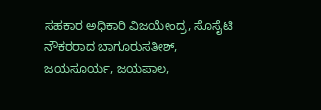ಸಹಕಾರ ಅಧಿಕಾರಿ ವಿಜಯೇಂದ್ರ, ಸೊಸೈಟಿ ನೌಕರರಾದ ಬಾಗೂರುಸತೀಶ್, ಜಯಸೂರ್ಯ, ಜಯಪಾಲ,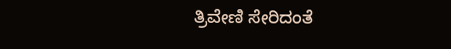ತ್ರಿವೇಣಿ ಸೇರಿದಂತೆ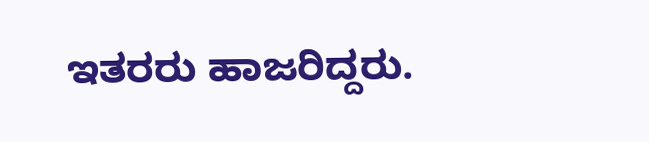ಇತರರು ಹಾಜರಿದ್ದರು.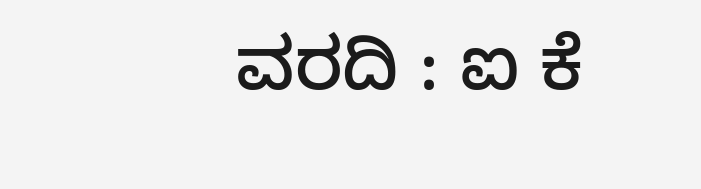ವರದಿ : ಐ ಕೆ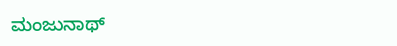ಮಂಜುನಾಥ್